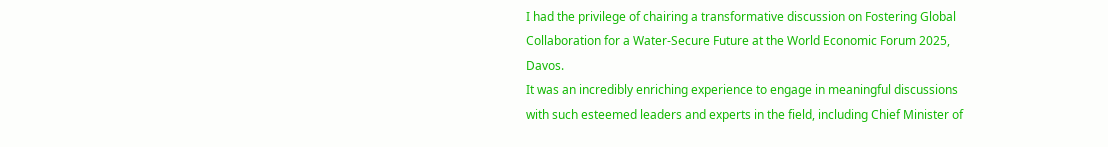I had the privilege of chairing a transformative discussion on Fostering Global Collaboration for a Water-Secure Future at the World Economic Forum 2025, Davos.
It was an incredibly enriching experience to engage in meaningful discussions with such esteemed leaders and experts in the field, including Chief Minister of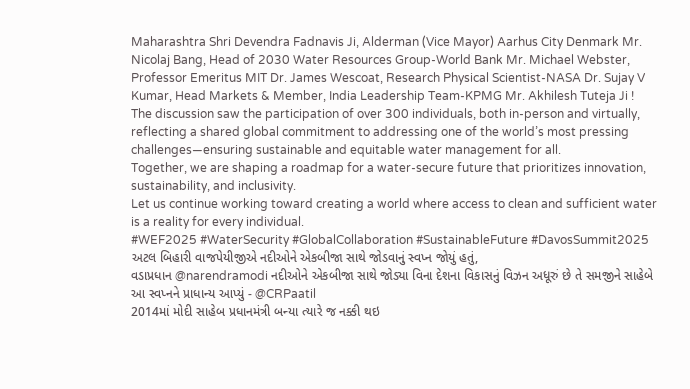Maharashtra Shri Devendra Fadnavis Ji, Alderman (Vice Mayor) Aarhus City Denmark Mr. Nicolaj Bang, Head of 2030 Water Resources Group-World Bank Mr. Michael Webster, Professor Emeritus MIT Dr. James Wescoat, Research Physical Scientist-NASA Dr. Sujay V Kumar, Head Markets & Member, India Leadership Team-KPMG Mr. Akhilesh Tuteja Ji !
The discussion saw the participation of over 300 individuals, both in-person and virtually, reflecting a shared global commitment to addressing one of the world’s most pressing challenges—ensuring sustainable and equitable water management for all.
Together, we are shaping a roadmap for a water-secure future that prioritizes innovation, sustainability, and inclusivity.
Let us continue working toward creating a world where access to clean and sufficient water is a reality for every individual.
#WEF2025 #WaterSecurity #GlobalCollaboration #SustainableFuture #DavosSummit2025
અટલ બિહારી વાજપેયીજીએ નદીઓને એકબીજા સાથે જોડવાનું સ્વપ્ન જોયું હતું,
વડાપ્રધાન @narendramodi નદીઓને એકબીજા સાથે જોડ્યા વિના દેશના વિકાસનું વિઝન અધૂરું છે તે સમજીને સાહેબે આ સ્વપ્નને પ્રાધાન્ય આપ્યું - @CRPaatil
2014માં મોદી સાહેબ પ્રધાનમંત્રી બન્યા ત્યારે જ નક્કી થઇ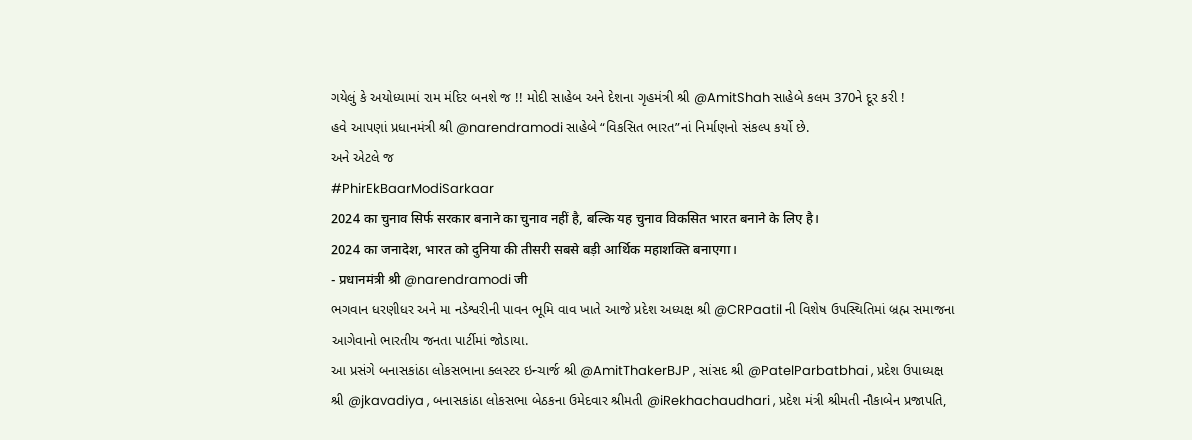ગયેલું કે અયોધ્યામાં રામ મંદિર બનશે જ !! મોદી સાહેબ અને દેશના ગૃહમંત્રી શ્રી @AmitShah સાહેબે કલમ 370ને દૂર કરી !
હવે આપણાં પ્રધાનમંત્રી શ્રી @narendramodi સાહેબે “વિકસિત ભારત”નાં નિર્માણનો સંકલ્પ કર્યો છે.
અને એટલે જ
#PhirEkBaarModiSarkaar
2024 का चुनाव सिर्फ सरकार बनाने का चुनाव नहीं है, बल्कि यह चुनाव विकसित भारत बनाने के लिए है।
2024 का जनादेश, भारत को दुनिया की तीसरी सबसे बड़ी आर्थिक महाशक्ति बनाएगा।
- प्रधानमंत्री श्री @narendramodi जी
ભગવાન ધરણીધર અને મા નડેશ્વરીની પાવન ભૂમિ વાવ ખાતે આજે પ્રદેશ અધ્યક્ષ શ્રી @CRPaatil ની વિશેષ ઉપસ્થિતિમાં બ્રહ્મ સમાજના આગેવાનો ભારતીય જનતા પાર્ટીમાં જોડાયા.
આ પ્રસંગે બનાસકાંઠા લોકસભાના ક્લસ્ટર ઇન્ચાર્જ શ્રી @AmitThakerBJP , સાંસદ શ્રી @PatelParbatbhai , પ્રદેશ ઉપાધ્યક્ષ શ્રી @jkavadiya , બનાસકાંઠા લોકસભા બેઠકના ઉમેદવાર શ્રીમતી @iRekhachaudhari , પ્રદેશ મંત્રી શ્રીમતી નૌકાબેન પ્રજાપતિ,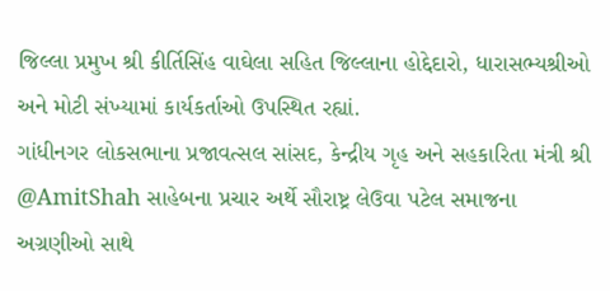જિલ્લા પ્રમુખ શ્રી કીર્તિસિંહ વાઘેલા સહિત જિલ્લાના હોદ્દેદારો, ધારાસભ્યશ્રીઓ અને મોટી સંખ્યામાં કાર્યકર્તાઓ ઉપસ્થિત રહ્યાં.
ગાંધીનગર લોકસભાના પ્રજાવત્સલ સાંસદ, કેન્દ્રીય ગૃહ અને સહકારિતા મંત્રી શ્રી @AmitShah સાહેબના પ્રચાર અર્થે સૌરાષ્ટ્ર લેઉવા પટેલ સમાજના અગ્રણીઓ સાથે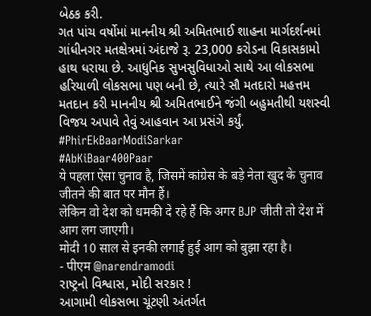બેઠક કરી.
ગત પાંચ વર્ષોમાં માનનીય શ્રી અમિતભાઈ શાહના માર્ગદર્શનમાં ગાંધીનગર મતક્ષેત્રમાં અંદાજે રૂ. 23,000 કરોડના વિકાસકામો હાથ ધરાયા છે. આધુનિક સુખસુવિધાઓ સાથે આ લોકસભા હરિયાળી લોકસભા પણ બની છે, ત્યારે સૌ મતદારો મહત્તમ મતદાન કરી માનનીય શ્રી અમિતભાઈને જંગી બહુમતીથી યશસ્વી વિજય અપાવે તેવું આહવાન આ પ્રસંગે કર્યું.
#PhirEkBaarModiSarkar
#AbKiBaar400Paar
ये पहला ऐसा चुनाव है, जिसमें कांग्रेस के बड़े नेता खुद के चुनाव जीतने की बात पर मौन हैं।
लेकिन वो देश को धमकी दे रहे हैं कि अगर BJP जीती तो देश में आग लग जाएगी।
मोदी 10 साल से इनकी लगाई हुई आग को बुझा रहा है।
- पीएम @narendramodi
રાષ્ટ્રનો વિશ્વાસ, મોદી સરકાર !
આગામી લોકસભા ચૂંટણી અંતર્ગત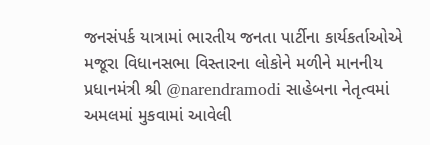જનસંપર્ક યાત્રામાં ભારતીય જનતા પાર્ટીના કાર્યકર્તાઓએ મજૂરા વિધાનસભા વિસ્તારના લોકોને મળીને માનનીય પ્રધાનમંત્રી શ્રી @narendramodi સાહેબના નેતૃત્વમાં અમલમાં મુકવામાં આવેલી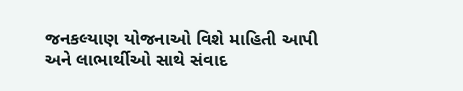જનકલ્યાણ યોજનાઓ વિશે માહિતી આપી અને લાભાર્થીઓ સાથે સંવાદ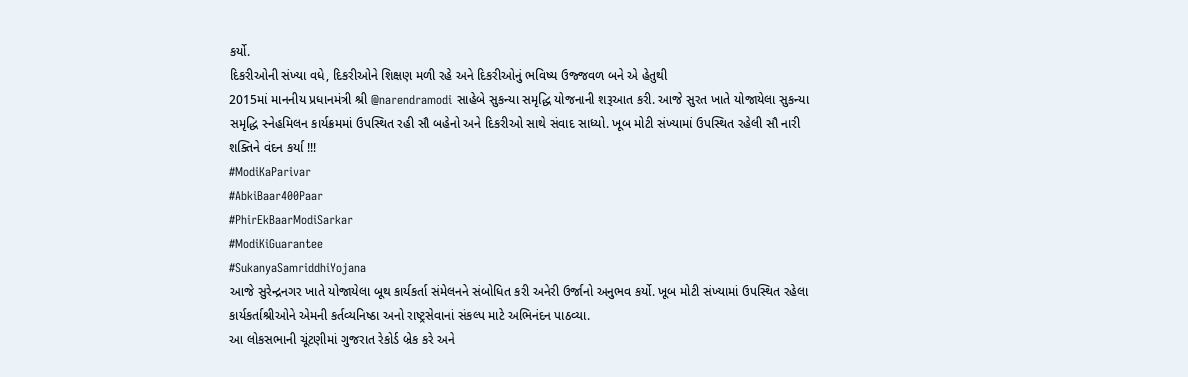કર્યો.
દિકરીઓની સંખ્યા વધે, દિકરીઓને શિક્ષણ મળી રહે અને દિકરીઓનું ભવિષ્ય ઉજ્જવળ બને એ હેતુથી
2015માં માનનીય પ્રધાનમંત્રી શ્રી @narendramodi સાહેબે સુકન્યા સમૃદ્ધિ યોજનાની શરૂઆત કરી. આજે સુરત ખાતે યોજાયેલા સુકન્યા સમૃદ્ધિ સ્નેહમિલન કાર્યક્રમમાં ઉપસ્થિત રહી સૌ બહેનો અને દિકરીઓ સાથે સંવાદ સાધ્યો. ખૂબ મોટી સંખ્યામાં ઉપસ્થિત રહેલી સૌ નારી શક્તિને વંદન કર્યા !!!
#ModiKaParivar
#AbkiBaar400Paar
#PhirEkBaarModiSarkar
#ModiKiGuarantee
#SukanyaSamriddhiYojana
આજે સુરેન્દ્રનગર ખાતે યોજાયેલા બૂથ કાર્યકર્તા સંમેલનને સંબોધિત કરી અનેરી ઉર્જાનો અનુભવ કર્યો. ખૂબ મોટી સંખ્યામાં ઉપસ્થિત રહેલા કાર્યકર્તાશ્રીઓને એમની કર્તવ્યનિષ્ઠા અનો રાષ્ટ્રસેવાનાં સંકલ્પ માટે અભિનંદન પાઠવ્યા.
આ લોકસભાની ચૂંટણીમાં ગુજરાત રેકોર્ડ બ્રેક કરે અને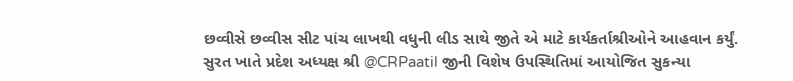છવ્વીસે છવ્વીસ સીટ પાંચ લાખથી વધુની લીડ સાથે જીતે એ માટે કાર્યકર્તાશ્રીઓને આહવાન કર્યું.
સુરત ખાતે પ્રદેશ અધ્યક્ષ શ્રી @CRPaatil જીની વિશેષ ઉપસ્થિતિમાં આયોજિત સુકન્યા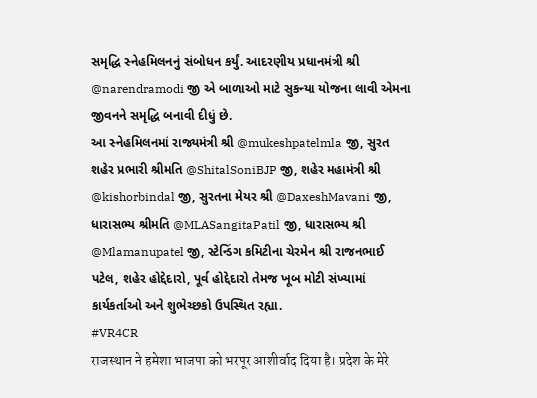સમૃદ્ધિ સ્નેહમિલનનું સંબોધન કર્યું. આદરણીય પ્રધાનમંત્રી શ્રી @narendramodi જી એ બાળાઓ માટે સુકન્યા યોજના લાવી એમના જીવનને સમૃદ્ધિ બનાવી દીધું છે.
આ સ્નેહમિલનમાં રાજ્યમંત્રી શ્રી @mukeshpatelmla જી, સુરત શહેર પ્રભારી શ્રીમતિ @ShitalSoniBJP જી, શહેર મહામંત્રી શ્રી @kishorbindal જી, સુરતના મેયર શ્રી @DaxeshMavani જી, ધારાસભ્ય શ્રીમતિ @MLASangitaPatil જી, ધારાસભ્ય શ્રી @Mlamanupatel જી, સ્ટેન્ડિંગ કમિટીના ચેરમેન શ્રી રાજનભાઈ પટેલ, શહેર હોદ્દેદારો, પૂર્વ હોદ્દેદારો તેમજ ખૂબ મોટી સંખ્યામાં કાર્યકર્તાઓ અને શુભેચ્છકો ઉપસ્થિત રહ્યા.
#VR4CR
राजस्थान ने हमेशा भाजपा को भरपूर आशीर्वाद दिया है। प्रदेश के मेरे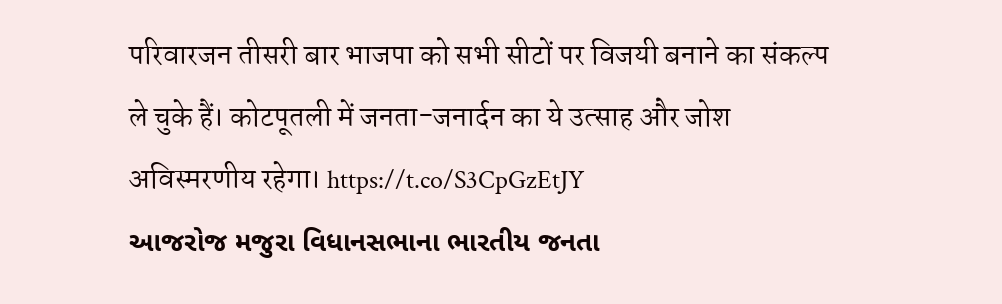परिवारजन तीसरी बार भाजपा को सभी सीटों पर विजयी बनाने का संकल्प ले चुके हैं। कोटपूतली में जनता-जनार्दन का ये उत्साह और जोश अविस्मरणीय रहेगा। https://t.co/S3CpGzEtJY
આજરોજ મજુરા વિધાનસભાના ભારતીય જનતા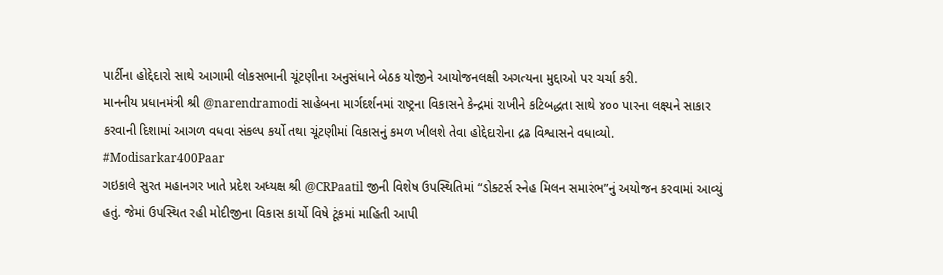પાર્ટીના હોદ્દેદારો સાથે આગામી લોકસભાની ચૂંટણીના અનુસંધાને બેઠક યોજીને આયોજનલક્ષી અગત્યના મુદ્દાઓ પર ચર્ચા કરી.
માનનીય પ્રધાનમંત્રી શ્રી @narendramodi સાહેબના માર્ગદર્શનમાં રાષ્ટ્રના વિકાસને કેન્દ્રમાં રાખીને કટિબદ્ધતા સાથે ૪૦૦ પારના લક્ષ્યને સાકાર કરવાની દિશામાં આગળ વધવા સંકલ્પ કર્યો તથા ચૂંટણીમાં વિકાસનું કમળ ખીલશે તેવા હોદ્દેદારોના દ્રઢ વિશ્વાસને વધાવ્યો.
#Modisarkar400Paar
ગઇકાલે સુરત મહાનગર ખાતે પ્રદેશ અધ્યક્ષ શ્રી @CRPaatil જીની વિશેષ ઉપસ્થિતિમાં “ડોક્ટર્સ સ્નેહ મિલન સમારંભ”નું અયોજન કરવામાં આવ્યું હતું. જેમાં ઉપસ્થિત રહી મોદીજીના વિકાસ કાર્યો વિષે ટૂંકમાં માહિતી આપી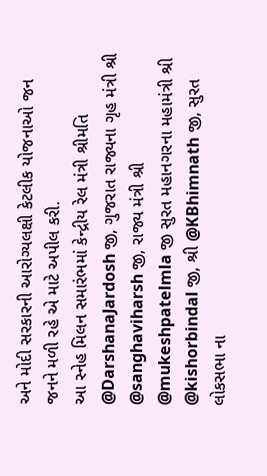અને મોદી સરકારની આરોગ્યલક્ષી કેટલીક યોજનાઓ જન જનને મળી રહે એ માટે અપીલ કરી.
આ સ્નેહ મિલન સમારંભમાં કેન્દ્રીય રેલ મંત્રી શ્રીમતિ @DarshanaJardosh જી, ગુજરાત રાજ્યના ગૃહ મંત્રી શ્રી @sanghaviharsh જી, રાજ્ય મંત્રી શ્રી @mukeshpatelmla જી સુરત મહાનગરના મહામંત્રી શ્રી @kishorbindal જી, શ્રી @KBhimnath જી, સુરત લોકસભા ના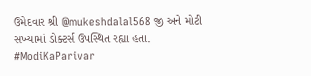ઉમેદવાર શ્રી @mukeshdalal568 જી અને મોટી સખ્યામાં ડોક્ટર્સ ઉપસ્થિત રહ્યા હતા.
#ModiKaParivar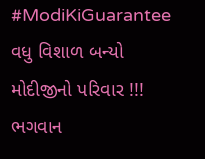#ModiKiGuarantee
વધુ વિશાળ બન્યો મોદીજીનો પરિવાર !!!
ભગવાન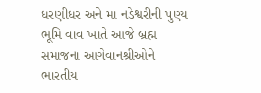ધરણીધર અને મા નડેશ્વરીની પુણ્ય ભૂમિ વાવ ખાતે આજે બ્રહ્મ સમાજના આગેવાનશ્રીઓને ભારતીય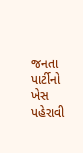જનતા પાર્ટીનો ખેસ પહેરાવી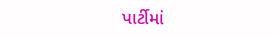પાર્ટીમાં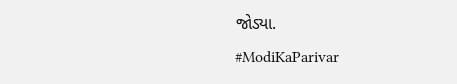જોડ્યા.
#ModiKaParivar